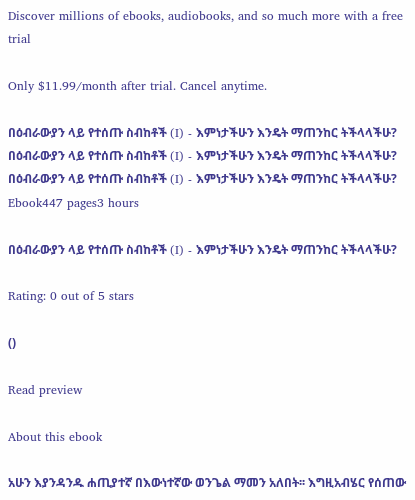Discover millions of ebooks, audiobooks, and so much more with a free trial

Only $11.99/month after trial. Cancel anytime.

በዕብራውያን ላይ የተሰጡ ስብከቶች (I) - እምነታችሁን እንዴት ማጠንከር ትችላላችሁ?
በዕብራውያን ላይ የተሰጡ ስብከቶች (I) - እምነታችሁን እንዴት ማጠንከር ትችላላችሁ?
በዕብራውያን ላይ የተሰጡ ስብከቶች (I) - እምነታችሁን እንዴት ማጠንከር ትችላላችሁ?
Ebook447 pages3 hours

በዕብራውያን ላይ የተሰጡ ስብከቶች (I) - እምነታችሁን እንዴት ማጠንከር ትችላላችሁ?

Rating: 0 out of 5 stars

()

Read preview

About this ebook

አሁን እያንዳንዱ ሐጢያተኛ በእውነተኛው ወንጌል ማመን አለበት፡፡ እግዚአብሄር የሰጠው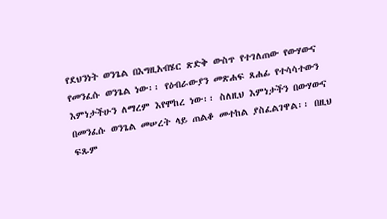የደህንነት ወንጌል በእግዚአብሄር ጽድቅ ውስጥ የተገለጠው የውሃውና የመንፈሱ ወንጌል ነው፡፡ የዕብራውያን መጽሐፍ ጸሐፊ የተሳሳተውን እምነታችሁን ለማረም እየሞከረ ነው፡፡ ስለዚህ እምነታችን በውሃውና በመንፈሱ ወንጌል መሠረት ላይ ጠልቆ መተከል ያስፈልገዋል፡፡ በዚህ ፍጹም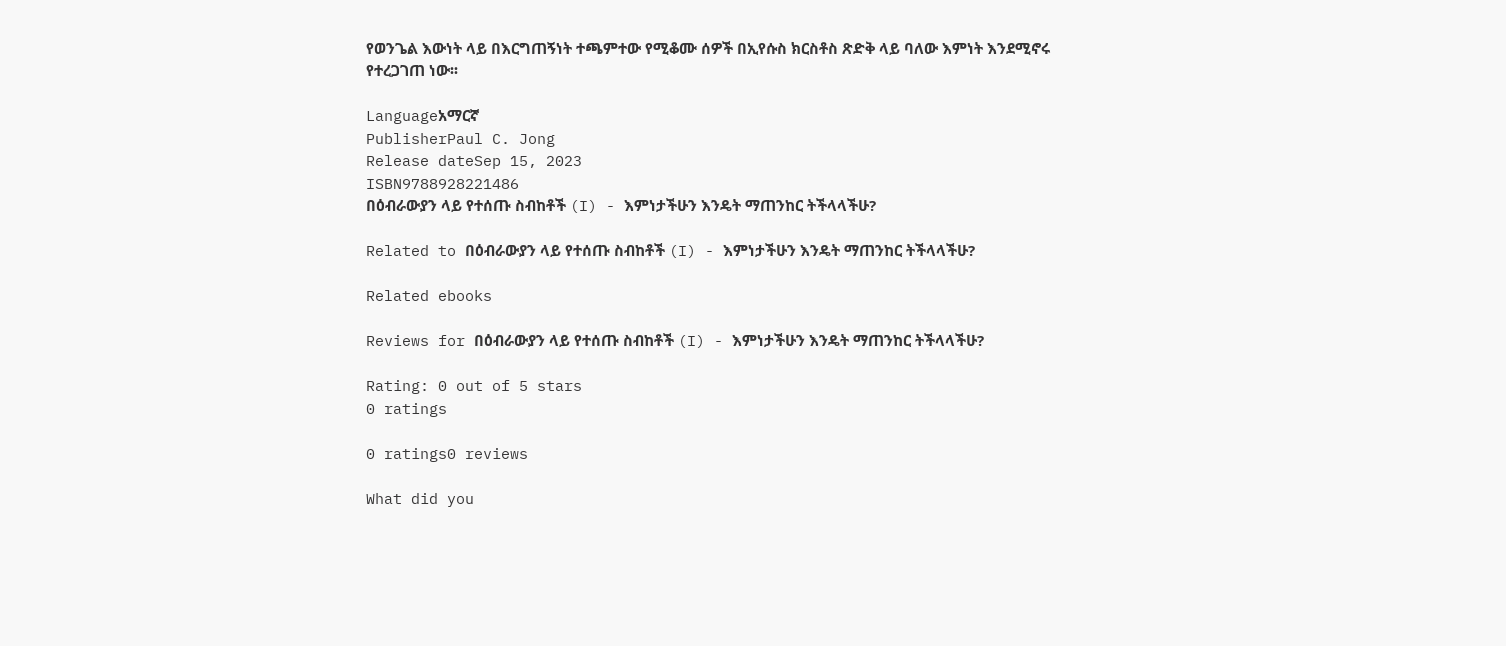የወንጌል እውነት ላይ በእርግጠኝነት ተጫምተው የሚቆሙ ሰዎች በኢየሱስ ክርስቶስ ጽድቅ ላይ ባለው እምነት እንደሚኖሩ የተረጋገጠ ነው፡፡

Languageአማርኛ
PublisherPaul C. Jong
Release dateSep 15, 2023
ISBN9788928221486
በዕብራውያን ላይ የተሰጡ ስብከቶች (I) - እምነታችሁን እንዴት ማጠንከር ትችላላችሁ?

Related to በዕብራውያን ላይ የተሰጡ ስብከቶች (I) - እምነታችሁን እንዴት ማጠንከር ትችላላችሁ?

Related ebooks

Reviews for በዕብራውያን ላይ የተሰጡ ስብከቶች (I) - እምነታችሁን እንዴት ማጠንከር ትችላላችሁ?

Rating: 0 out of 5 stars
0 ratings

0 ratings0 reviews

What did you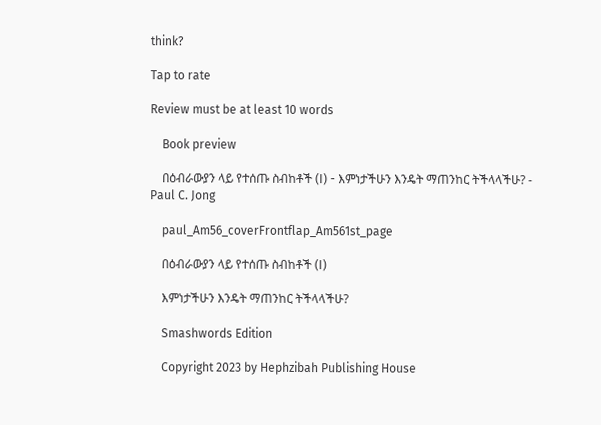think?

Tap to rate

Review must be at least 10 words

    Book preview

    በዕብራውያን ላይ የተሰጡ ስብከቶች (I) - እምነታችሁን እንዴት ማጠንከር ትችላላችሁ? - Paul C. Jong

    paul_Am56_coverFrontflap_Am561st_page

    በዕብራውያን ላይ የተሰጡ ስብከቶች (I)

    እምነታችሁን እንዴት ማጠንከር ትችላላችሁ?

    Smashwords Edition

    Copyright 2023 by Hephzibah Publishing House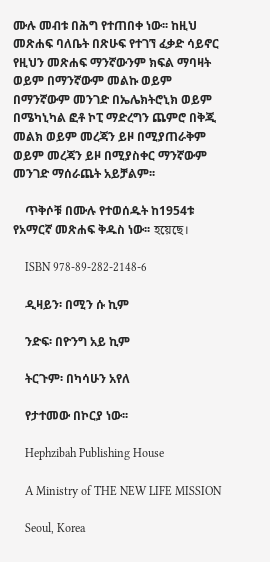ሙሉ መብቱ በሕግ የተጠበቀ ነው፡፡ ከዚህ መጽሐፍ ባለቤት በጽሁፍ የተገኘ ፈቃድ ሳይኖር የዚህን መጽሐፍ ማንኛውንም ክፍል ማባዛት ወይም በማንኛውም መልኩ ወይም በማንኛውም መንገድ በኤሌክትሮኒክ ወይም በሜካኒካል ፎቶ ኮፒ ማድረግን ጨምሮ በቅጂ መልክ ወይም መረጃን ይዞ በሚያጠራቅም ወይም መረጃን ይዞ በሚያስቀር ማንኛውም መንገድ ማሰራጨት አይቻልም፡፡

    ጥቅሶቹ በሙሉ የተወሰዱት ከ1954ቱ የአማርኛ መጽሐፍ ቅዱስ ነው፡፡ হয়েছে।

    ISBN 978-89-282-2148-6

    ዲዛይን፡ በሚን ሱ ኪም

    ንድፍ፡ በዮንግ አይ ኪም

    ትርጉም፡ በካሳሁን አየለ

    የታተመው በኮርያ ነው፡፡

    Hephzibah Publishing House

    A Ministry of THE NEW LIFE MISSION

    Seoul, Korea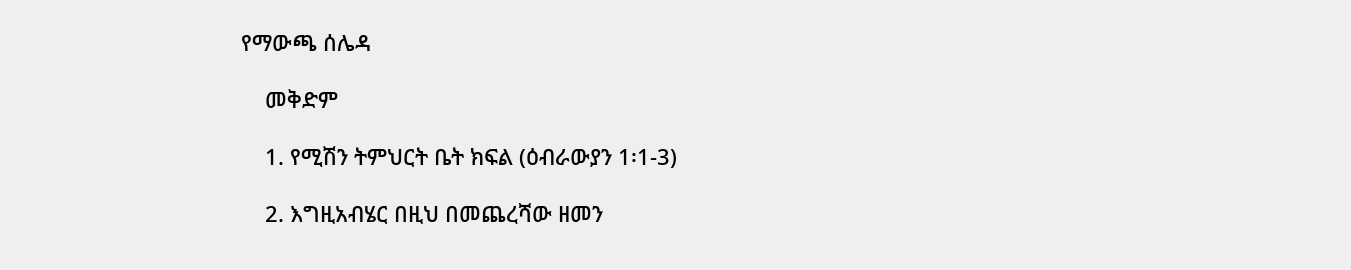የማውጫ ሰሌዳ

    መቅድም

    1. የሚሽን ትምህርት ቤት ክፍል (ዕብራውያን 1፡1-3)

    2. እግዚአብሄር በዚህ በመጨረሻው ዘመን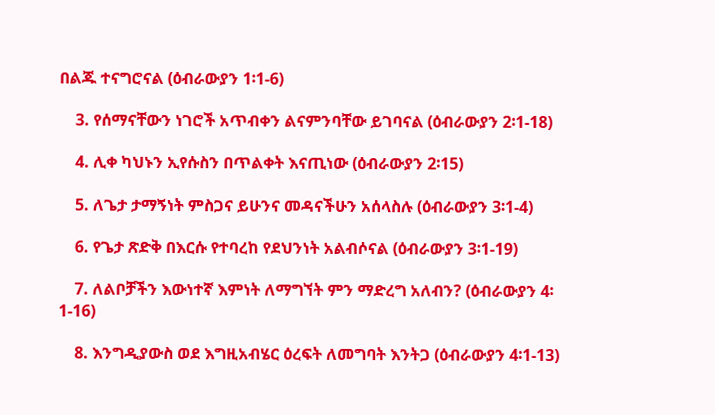በልጁ ተናግሮናል (ዕብራውያን 1፡1-6)

    3. የሰማናቸውን ነገሮች አጥብቀን ልናምንባቸው ይገባናል (ዕብራውያን 2፡1-18)

    4. ሊቀ ካህኑን ኢየሱስን በጥልቀት እናጢነው (ዕብራውያን 2፡15)

    5. ለጌታ ታማኝነት ምስጋና ይሁንና መዳናችሁን አሰላስሉ (ዕብራውያን 3፡1-4)

    6. የጌታ ጽድቅ በእርሱ የተባረከ የደህንነት አልብሶናል (ዕብራውያን 3፡1-19)

    7. ለልቦቻችን እውነተኛ እምነት ለማግኘት ምን ማድረግ አለብን? (ዕብራውያን 4፡1-16)

    8. እንግዲያውስ ወደ እግዚአብሄር ዕረፍት ለመግባት እንትጋ (ዕብራውያን 4፡1-13)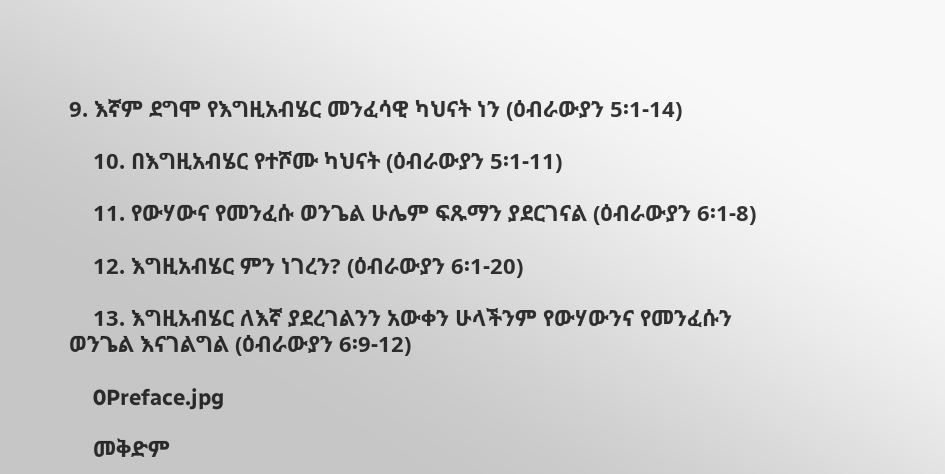9. እኛም ደግሞ የእግዚአብሄር መንፈሳዊ ካህናት ነን (ዕብራውያን 5፡1-14)

    10. በእግዚአብሄር የተሾሙ ካህናት (ዕብራውያን 5፡1-11)

    11. የውሃውና የመንፈሱ ወንጌል ሁሌም ፍጹማን ያደርገናል (ዕብራውያን 6፡1-8)

    12. እግዚአብሄር ምን ነገረን? (ዕብራውያን 6፡1-20)

    13. እግዚአብሄር ለእኛ ያደረገልንን አውቀን ሁላችንም የውሃውንና የመንፈሱን ወንጌል እናገልግል (ዕብራውያን 6፡9-12)

    0Preface.jpg

    መቅድም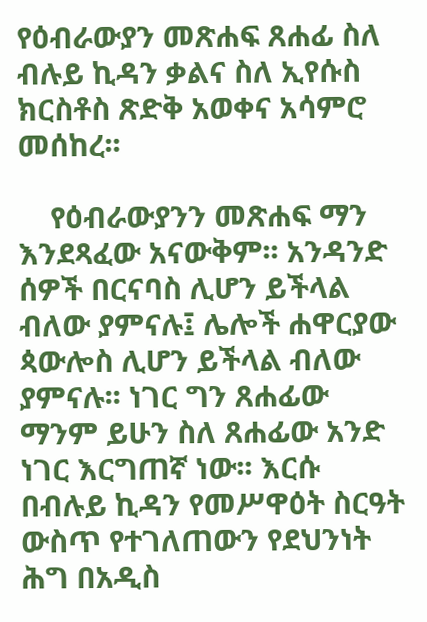የዕብራውያን መጽሐፍ ጸሐፊ ስለ ብሉይ ኪዳን ቃልና ስለ ኢየሱስ ክርስቶስ ጽድቅ አወቀና አሳምሮ መሰከረ፡፡

    የዕብራውያንን መጽሐፍ ማን እንደጻፈው አናውቅም፡፡ አንዳንድ ሰዎች በርናባስ ሊሆን ይችላል ብለው ያምናሉ፤ ሌሎች ሐዋርያው ጳውሎስ ሊሆን ይችላል ብለው ያምናሉ፡፡ ነገር ግን ጸሐፊው ማንም ይሁን ስለ ጸሐፊው አንድ ነገር እርግጠኛ ነው፡፡ እርሱ በብሉይ ኪዳን የመሥዋዕት ስርዓት ውስጥ የተገለጠውን የደህንነት ሕግ በአዲስ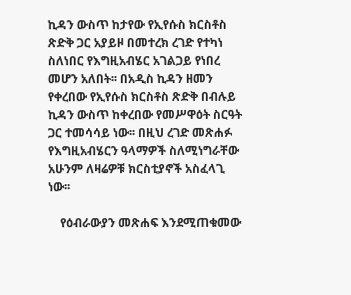ኪዳን ውስጥ ከታየው የኢየሱስ ክርስቶስ ጽድቅ ጋር አያይዞ በመተረክ ረገድ የተካነ ስለነበር የእግዚአብሄር አገልጋይ የነበረ መሆን አለበት፡፡ በአዲስ ኪዳን ዘመን የቀረበው የኢየሱስ ክርስቶስ ጽድቅ በብሉይ ኪዳን ውስጥ ከቀረበው የመሥዋዕት ስርዓት ጋር ተመሳሳይ ነው፡፡ በዚህ ረገድ መጽሐፉ የእግዚአብሄርን ዓላማዎች ስለሚነግራቸው አሁንም ለዛሬዎቹ ክርስቲያኖች አስፈላጊ ነው፡፡

    የዕብራውያን መጽሐፍ እንደሚጠቁመው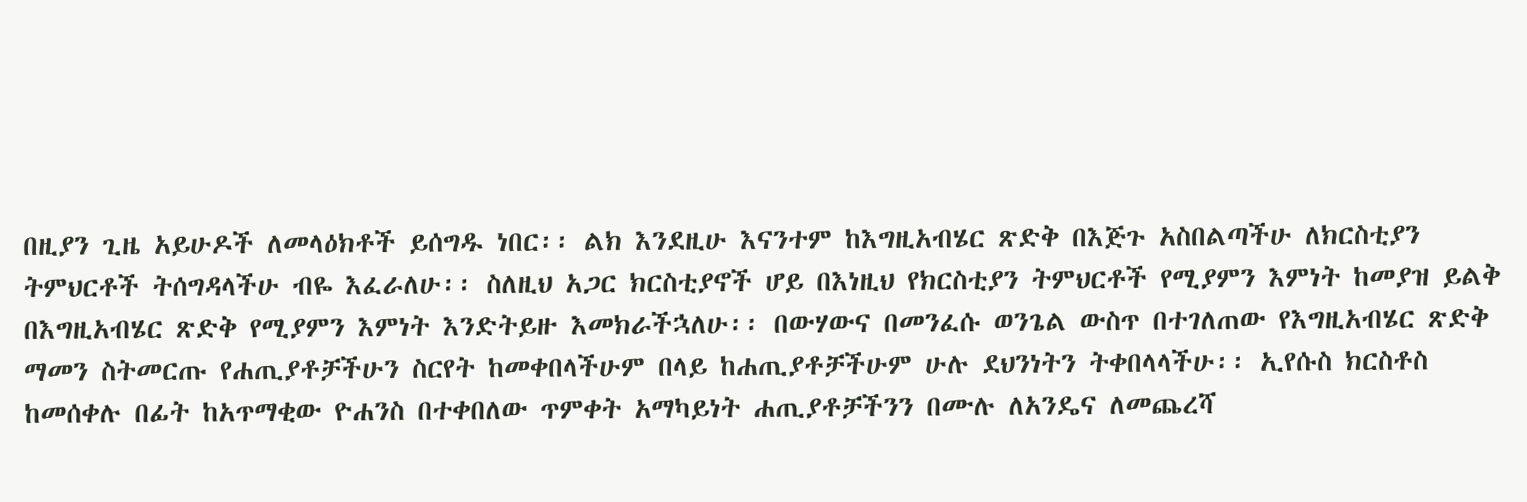በዚያን ጊዜ አይሁዶች ለመላዕክቶች ይሰግዱ ነበር፡፡ ልክ እንደዚሁ እናንተም ከእግዚአብሄር ጽድቅ በእጅጉ አስበልጣችሁ ለክርስቲያን ትምህርቶች ትሰግዳላችሁ ብዬ እፈራለሁ፡፡ ስለዚህ አጋር ክርስቲያኖች ሆይ በእነዚህ የክርስቲያን ትምህርቶች የሚያምን እምነት ከመያዝ ይልቅ በእግዚአብሄር ጽድቅ የሚያምን እምነት እንድትይዙ እመክራችኋለሁ፡፡ በውሃውና በመንፈሱ ወንጌል ውስጥ በተገለጠው የእግዚአብሄር ጽድቅ ማመን ስትመርጡ የሐጢያቶቻችሁን ስርየት ከመቀበላችሁም በላይ ከሐጢያቶቻችሁም ሁሉ ደህንነትን ትቀበላላችሁ፡፡ ኢየሱስ ክርስቶስ ከመሰቀሉ በፊት ከአጥማቂው ዮሐንስ በተቀበለው ጥምቀት አማካይነት ሐጢያቶቻችንን በሙሉ ለአንዴና ለመጨረሻ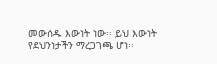መውሰዱ እውነት ነው፡፡ ይህ እውነት የደህንነታችን ማረጋገጫ ሆነ፡፡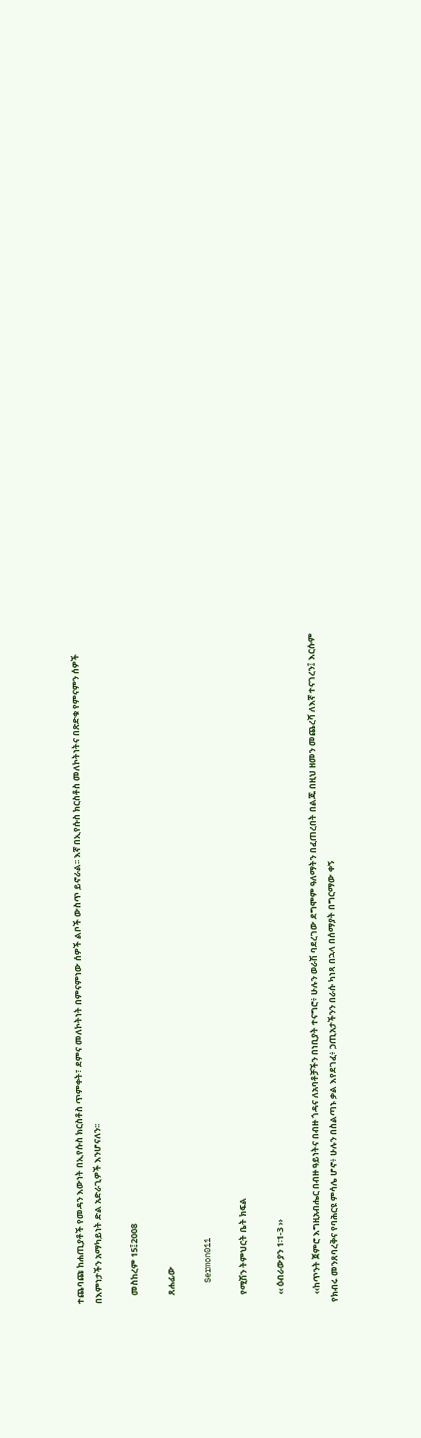ተጨባጩ ከሐጢያቶች የመዳን እውነት በኢየሱስ ክርስቶስ ጥምቀት፣ ደምና መለኮትነት በምናምነው ሰዎች ልቦች ውስጥ ይኖራል፡፡ እኛ በኢየሱስ ክርስቶስ መለኮትነትና በጽድቁ የምናምን ሰዎች በእምነታችን አማካይነት ድል አድራጊዎች እንሆናለን፡፡

    መስከረም 15፤2008

    ጸሐፊው

    Sermon011

    የሚሽን ትምህርት ቤት ክፍል

    ‹‹ ዕብራውያን 1፡1-3 ››

    ‹‹ከጥንት ጀምሮ እግዚአብሔር በብዙ ዓይነትና በብዙ ጎዳና ለአባቶቻችን በነቢያት ተናግሮ፥ ሁሉን ወራሽ ባደረገው ደግሞም ዓለማትን በፈጠረበት በልጁ በዚህ ዘመን መጨረሻ ለእኛ ተናገረን፤ እርሱም የክብሩ መንጸባረቅና የባሕርዩ ምሳሌ ሆኖ፥ ሁሉን በስልጣኑ ቃል እየደገፈ፥ ኃጢአታችንን በራሱ ካነጻ በኋላ በሰማያት በግርማው ቀኝ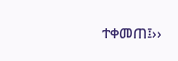ተቀመጠ፤››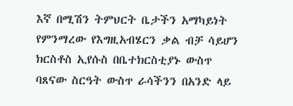እኛ በሚሽን ትምህርት ቤታችን አማካይነት የምንማረው የእግዚአብሄርን ቃል ብቻ ሳይሆን ክርስቶስ ኢየሱስ በቤተክርስቲያኑ ውስጥ ባጸናው ስርዓት ውስጥ ራሳችንን በአንድ ላይ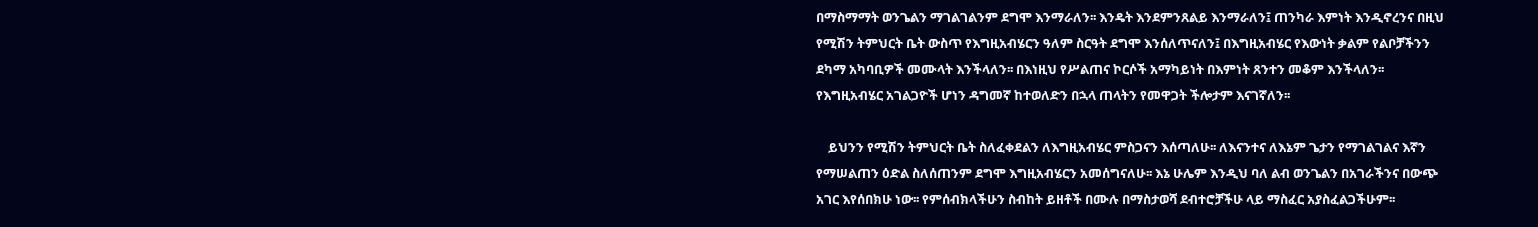በማስማማት ወንጌልን ማገልገልንም ደግሞ እንማራለን፡፡ እንዴት እንደምንጸልይ እንማራለን፤ ጠንካራ እምነት እንዲኖረንና በዚህ የሚሽን ትምህርት ቤት ውስጥ የእግዚአብሄርን ዓለም ስርዓት ደግሞ እንሰለጥናለን፤ በእግዚአብሄር የእውነት ቃልም የልቦቻችንን ደካማ አካባቢዎች መሙላት እንችላለን፡፡ በእነዚህ የሥልጠና ኮርሶች አማካይነት በእምነት ጸንተን መቆም እንችላለን፡፡ የእግዚአብሄር አገልጋዮች ሆነን ዳግመኛ ከተወለድን በኋላ ጠላትን የመዋጋት ችሎታም እናገኛለን፡፡

    ይህንን የሚሽን ትምህርት ቤት ስለፈቀደልን ለእግዚአብሄር ምስጋናን እሰጣለሁ፡፡ ለእናንተና ለእኔም ጌታን የማገልገልና እኛን የማሠልጠን ዕድል ስለሰጠንም ደግሞ እግዚአብሄርን አመሰግናለሁ፡፡ እኔ ሁሌም እንዲህ ባለ ልብ ወንጌልን በአገራችንና በውጭ አገር እየሰበክሁ ነው፡፡ የምሰብክላችሁን ስብከት ይዘቶች በሙሉ በማስታወሻ ደብተሮቻችሁ ላይ ማስፈር አያስፈልጋችሁም፡፡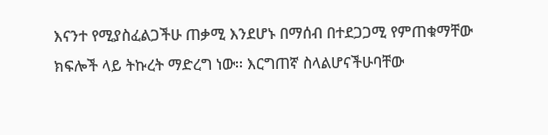እናንተ የሚያስፈልጋችሁ ጠቃሚ እንደሆኑ በማሰብ በተደጋጋሚ የምጠቁማቸው ክፍሎች ላይ ትኩረት ማድረግ ነው፡፡ እርግጠኛ ስላልሆናችሁባቸው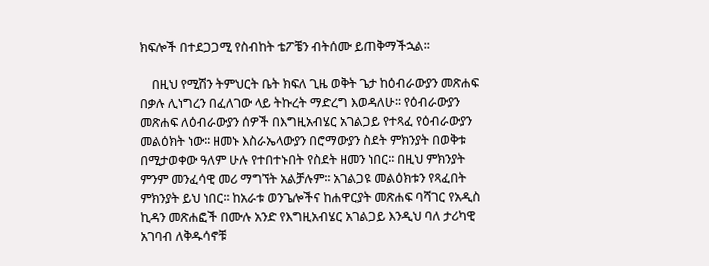ክፍሎች በተደጋጋሚ የስብከት ቴፖቼን ብትሰሙ ይጠቅማችኋል፡፡

    በዚህ የሚሽን ትምህርት ቤት ክፍለ ጊዜ ወቅት ጌታ ከዕብራውያን መጽሐፍ በቃሉ ሊነግረን በፈለገው ላይ ትኩረት ማድረግ እወዳለሁ፡፡ የዕብራውያን መጽሐፍ ለዕብራውያን ሰዎች በእግዚአብሄር አገልጋይ የተጻፈ የዕብራውያን መልዕክት ነው፡፡ ዘመኑ እስራኤላውያን በሮማውያን ስደት ምክንያት በወቅቱ በሚታወቀው ዓለም ሁሉ የተበተኑበት የስደት ዘመን ነበር፡፡ በዚህ ምክንያት ምንም መንፈሳዊ መሪ ማግኘት አልቻሉም፡፡ አገልጋዩ መልዕክቱን የጻፈበት ምክንያት ይህ ነበር፡፡ ከአራቱ ወንጌሎችና ከሐዋርያት መጽሐፍ ባሻገር የአዲስ ኪዳን መጽሐፎች በሙሉ አንድ የእግዚአብሄር አገልጋይ እንዲህ ባለ ታሪካዊ አገባብ ለቅዱሳኖቹ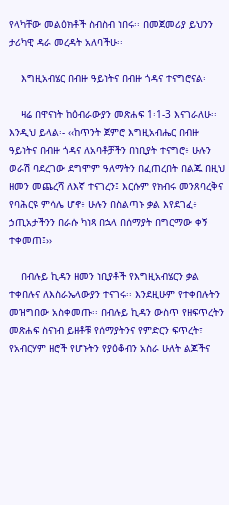የላካቸው መልዕክቶች ስብስብ ነበሩ፡፡ በመጀመሪያ ይህንን ታሪካዊ ዳራ መረዳት አለባችሁ፡፡

    እግዚአብሄር በብዙ ዓይነትና በብዙ ጎዳና ተናግሮናል፡

    ዛሬ በዋናነት ከዕብራውያን መጽሐፍ 1፡1-3 እናገራለሁ፡፡ እንዲህ ይላል፡- ‹‹ከጥንት ጀምሮ እግዚአብሔር በብዙ ዓይነትና በብዙ ጎዳና ለአባቶቻችን በነቢያት ተናግሮ፥ ሁሉን ወራሽ ባደረገው ደግሞም ዓለማትን በፈጠረበት በልጁ በዚህ ዘመን መጨረሻ ለእኛ ተናገረን፤ እርሱም የክብሩ መንጸባረቅና የባሕርዩ ምሳሌ ሆኖ፥ ሁሉን በስልጣኑ ቃል እየደገፈ፥ ኃጢአታችንን በራሱ ካነጻ በኋላ በሰማያት በግርማው ቀኝ ተቀመጠ፤››

    በብሉይ ኪዳን ዘመን ነቢያቶች የእግዚአብሄርን ቃል ተቀበሉና ለእስራኤላውያን ተናገሩ፡፡ እንደዚሁም የተቀበሉትን መዝግበው አስቀመጡ፡፡ በብሉይ ኪዳን ውስጥ የዘፍጥረትን መጽሐፍ ስናነብ ይዘቶቹ የሰማያትንና የምድርን ፍጥረት፣ የአብርሃም ዘሮች የሆኑትን የያዕቆብን አስራ ሁለት ልጆችና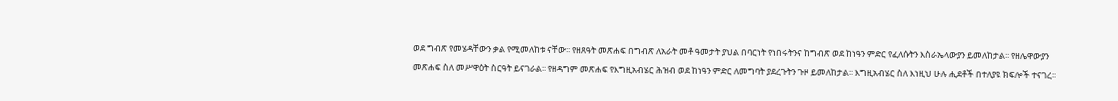ወደ ግብጽ የመሄዳቸውን ቃል የሚመለከቱ ናቸው፡፡ የዘጸዓት መጽሐፍ በግብጽ ለአራት መቶ ዓመታት ያህል በባርነት የነበሩትንና ከግብጽ ወደ ከነዓን ምድር የፈለሱትን እስራኤላውያን ይመለከታል፡፡ የዘሌዋውያን መጽሐፍ ስለ መሥዋዕት ስርዓት ይናገራል፡፡ የዘዳግም መጽሐፍ የእግዚአብሄር ሕዝብ ወደ ከነዓን ምድር ለመግባት ያደረጉትን ጉዞ ይመለከታል፡፡ እግዚአብሄር ስለ እነዚህ ሁሉ ሒደቶች በተለያዩ ክፍሎች ተናገረ፡፡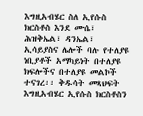እግዚአብሄር ስለ ኢየሱስ ክርስቶስ እንደ ሙሴ፣ ሕዝቅኤል፣ ዳንኤል፣ ኢሳይያስና ሌሎች ባሉ የተለያዩ ነቢያቶች አማካይነት በተለያዩ ክፍሎችና በተለያዩ መልኮች ተናገረ፡፡ ቅዱሳት መጻህፍት እግዚአብሄር ኢየሱስ ክርስቶስን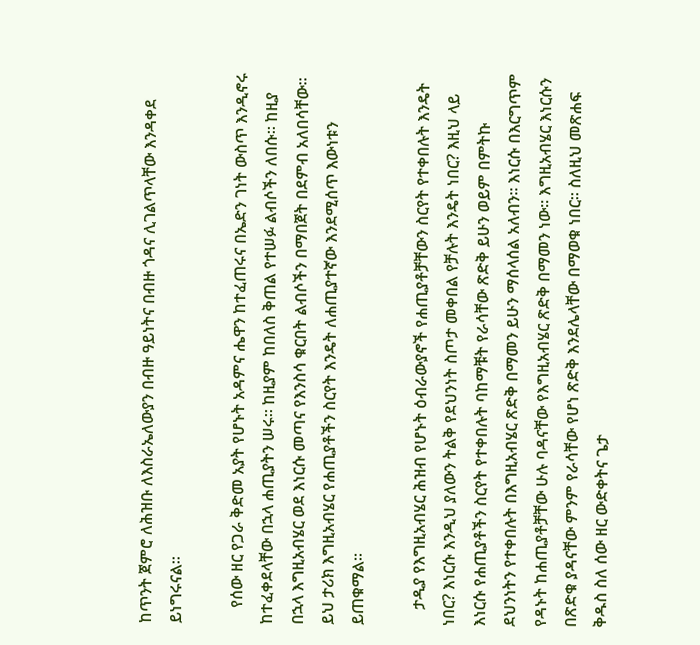ከጥንት ጀምሮ ለሕዝቡ ለእስራኤለውያን በብዙ ዓይነትና በብዙ ጎዳና ሊገልጥላቸው እንዳቀደ ይነግሩናል፡፡

    የሰው ዘር የጋራ ቅድመ አያት የሆኑት አዳምና ሔዋን ከተፈጠሩና በኤድን ገነት ውስጥ እንዲኖሩ ከተፈቀደላቸው በኋላ ሐጢያትን ሠሩ፡፡ ከዚያም ከበለስ ቅጠል የተሠፉ ልብሶችን ለበሱ፡፡ ከዚያ በኋላ እግዚአብሄር ወደ እነርሱ መጣና የእንስሳ ቁርበት ልብሶችን በማበጀት በደምብ አለበሳቸው፡፡ ይህ ታሪክ እግዚአብሄር የሐጢያቶችን ስርየት እንዴት ለሐጢያተኛው እንደሚሰጥ እውነቱን ይጠቁማል፡፡

    ታዲያ የእግዚአብሄር ሕዝብ የሆኑት ዕብራውያኖች የሐጢያቶቻቸውን ስርየት የተቀበሉት እንዴት ነበር? እነርሱ እንዲህ ያለውን ትልቅ የደህንነት ስጦታ መቀበል የቻሉት እንዴት ነበር? እዚህ ላይ እነርሱ የሐጢያቶችን ስርየት የተቀበሉት ባከማቹት የራሳቸው ጽድቅ ይሁን ወይም በምትኩ ደህንነትን የተቀበሉት በእግዚአብሄር ጽድቅ በማመን ይሁን ማሰላሰል አለብን፡፡ እነርሱ በእርግጥም የዳኑት ከሐጢያቶቻቸው ሁሉ ባዳናቸው የእግዚአብሄር ጽድቅ በማመን ነው፡፡ እግዚአብሄር እነርሱን በጽድቁ ያዳናቸው ምንም የራሳቸው የሆነ ጽድቅ እንደሌላቸው በማወቁ ነበር፡፡ ስለዚህ መጽሐፍ ቅዱስ ስለ ሰው ዘር ውድቀትና ጌታ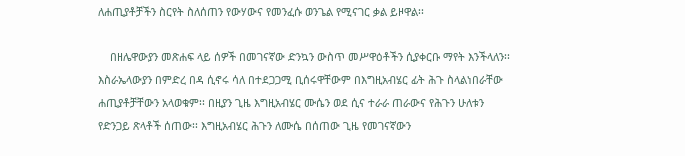ለሐጢያቶቻችን ስርየት ስለሰጠን የውሃውና የመንፈሱ ወንጌል የሚናገር ቃል ይዞዋል፡፡

    በዘሌዋውያን መጽሐፍ ላይ ሰዎች በመገናኛው ድንኳን ውስጥ መሥዋዕቶችን ሲያቀርቡ ማየት እንችላለን፡፡ እስራኤላውያን በምድረ በዳ ሲኖሩ ሳለ በተደጋጋሚ ቢሰሩዋቸውም በእግዚአብሄር ፊት ሕጉ ስላልነበራቸው ሐጢያቶቻቸውን አላወቁም፡፡ በዚያን ጊዜ እግዚአብሄር ሙሴን ወደ ሲና ተራራ ጠራውና የሕጉን ሁለቱን የድንጋይ ጽላቶች ሰጠው፡፡ እግዚአብሄር ሕጉን ለሙሴ በሰጠው ጊዜ የመገናኛውን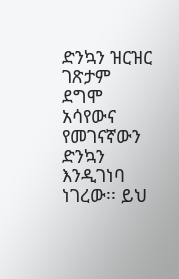ድንኳን ዝርዝር ገጽታም ደግሞ አሳየውና የመገናኛውን ድንኳን እንዲገነባ ነገረው፡፡ ይህ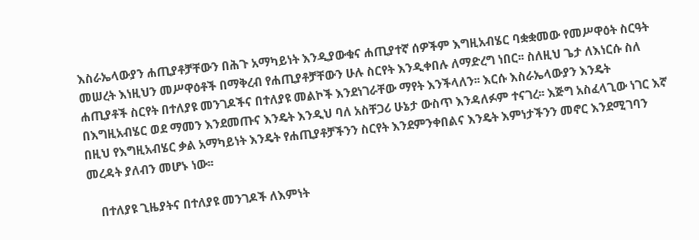እስራኤላውያን ሐጢያቶቻቸውን በሕጉ አማካይነት እንዲያውቁና ሐጢያተኛ ሰዎችም እግዚአብሄር ባቋቋመው የመሥዋዕት ስርዓት መሠረት እነዚህን መሥዋዕቶች በማቅረብ የሐጢያቶቻቸውን ሁሉ ስርየት እንዲቀበሉ ለማድረግ ነበር፡፡ ስለዚህ ጌታ ለእነርሱ ስለ ሐጢያቶች ስርየት በተለያዩ መንገዶችና በተለያዩ መልኮች እንደነገራቸው ማየት እንችላለን፡፡ እርሱ እስራኤላውያን እንዴት በእግዚአብሄር ወደ ማመን እንደመጡና እንዴት እንዲህ ባለ አስቸጋሪ ሁኔታ ውስጥ እንዳለፉም ተናገረ፡፡ እጅግ አስፈላጊው ነገር እኛ በዚህ የእግዚአብሄር ቃል አማካይነት እንዴት የሐጢያቶቻችንን ስርየት እንደምንቀበልና እንዴት እምነታችንን መኖር እንደሚገባን መረዳት ያለብን መሆኑ ነው፡፡

    በተለያዩ ጊዜያትና በተለያዩ መንገዶች ለእምነት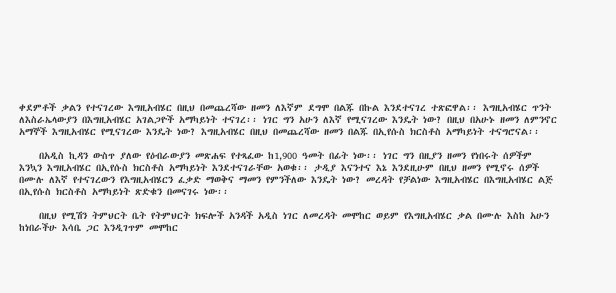ቀደምቶች ቃልን የተናገረው እግዚአብሄር በዚህ በመጨረሻው ዘመን ለእኛም ደግሞ በልጁ በኩል እንደተናገረ ተጽፎዋል፡፡ እግዚአብሄር ጥንት ለእስራኤላውያን በእግዚአብሄር አገልጋዮች አማካይነት ተናገረ፡፡ ነገር ግን አሁን ለእኛ የሚናገረው እንዴት ነው? በዚህ በአሁኑ ዘመን ለምንኖር አማኞች እግዚአብሄር የሚናገረው እንዴት ነው? እግዚአብሄር በዚህ በመጨረሻው ዘመን በልጁ በኢየሱስ ክርስቶስ አማካይነት ተናግሮናል፡፡

    በአዲስ ኪዳን ውስጥ ያለው የዕብራውያን መጽሐፍ የተጻፈው ከ1,900 ዓመት በፊት ነው፡፡ ነገር ግን በዚያን ዘመን የነበሩት ሰዎችም እንኳን እግዚአብሄር በኢየሱስ ክርስቶስ አማካይነት እንደተናገራቸው አወቁ፡፡ ታዲያ እናንተና እኔ እንደዚሁም በዚህ ዘመን የሚኖሩ ሰዎች በሙሉ ለእኛ የተናገረውን የእግዚአብሄርን ፈቃድ ማወቅና ማመን የምንችለው እንዴት ነው? መረዳት የቻልነው እግዚአብሄር በእግዚአብሄር ልጅ በኢየሱስ ክርስቶስ አማካይነት ጽድቁን በመናገሩ ነው፡፡

    በዚህ የሚሽን ትምህርት ቤት የትምህርት ክፍሎች አንዳች አዲስ ነገር ለመረዳት መሞከር ወይም የእግዚአብሄር ቃል በሙሉ እስከ አሁን ከነበራችሁ እሳቤ ጋር እንዲገጥም መሞከር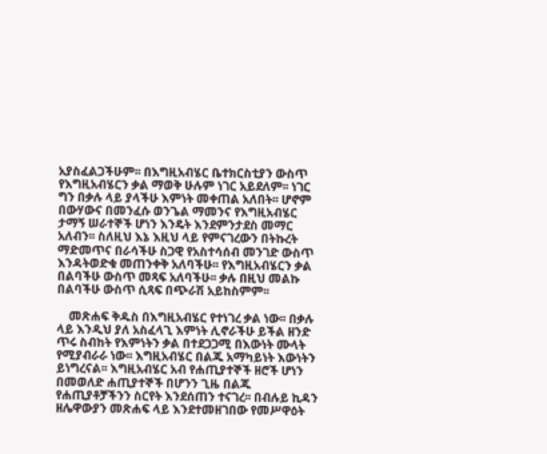አያስፈልጋችሁም፡፡ በእግዚአብሄር ቤተክርስቲያን ውስጥ የእግዚአብሄርን ቃል ማወቅ ሁሉም ነገር አይደለም፡፡ ነገር ግን በቃሉ ላይ ያላችሁ እምነት መቀጠል አለበት፡፡ ሆኖም በውሃውና በመንፈሱ ወንጌል ማመንና የእግዚአብሄር ታማኝ ሠራተኞች ሆነን እንዴት እንደምንታደስ መማር አለብን፡፡ ስለዚህ እኔ እዚህ ላይ የምናገረውን በትኩረት ማድመጥና በራሳችሁ ስጋዊ የአስተሳሰብ መንገድ ውስጥ እንዳትወድቁ መጠንቀቅ አለባችሁ፡፡ የእግዚአብሄርን ቃል በልባችሁ ውስጥ መጻፍ አለባችሁ፡፡ ቃሉ በዚህ መልኩ በልባችሁ ውስጥ ሲጻፍ በጭራሽ አይከስምም፡፡

    መጽሐፍ ቅዱስ በእግዚአብሄር የተነገረ ቃል ነው፡፡ በቃሉ ላይ እንዲህ ያለ አስፈላጊ እምነት ሊኖራችሁ ይችል ዘንድ ጥሩ ስብከት የእምነትን ቃል በተደጋጋሚ በእውነት ሙላት የሚያብራራ ነው፡፡ እግዚአብሄር በልጁ አማካይነት እውነትን ይነግረናል፡፡ እግዚአብሄር አብ የሐጢያተኞች ዘሮች ሆነን በመወለድ ሐጢያተኞች በሆንን ጊዜ በልጁ የሐጢያቶቻችንን ስርየት እንደሰጠን ተናገረ፡፡ በብሉይ ኪዳን ዘሌዋውያን መጽሐፍ ላይ እንደተመዘገበው የመሥዋዕት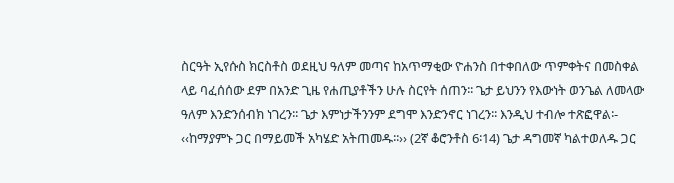ስርዓት ኢየሱስ ክርስቶስ ወደዚህ ዓለም መጣና ከአጥማቂው ዮሐንስ በተቀበለው ጥምቀትና በመስቀል ላይ ባፈሰሰው ደም በአንድ ጊዜ የሐጢያቶችን ሁሉ ስርየት ሰጠን፡፡ ጌታ ይህንን የእውነት ወንጌል ለመላው ዓለም እንድንሰብክ ነገረን፡፡ ጌታ እምነታችንንም ደግሞ እንድንኖር ነገረን፡፡ እንዲህ ተብሎ ተጽፎዋል፡- ‹‹ከማያምኑ ጋር በማይመች አካሄድ አትጠመዱ፡፡›› (2ኛ ቆሮንቶስ 6፡14) ጌታ ዳግመኛ ካልተወለዱ ጋር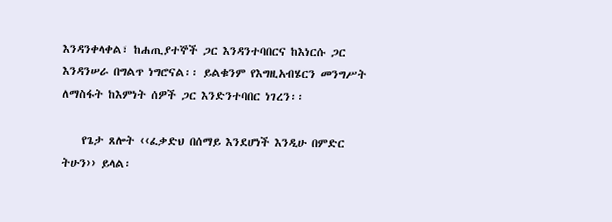እንዳንቀላቀል፣ ከሐጢያተኞች ጋር እንዳንተባበርና ከእነርሱ ጋር እንዳንሠራ በግልጥ ነግሮናል፡፡ ይልቁንም የእግዚአብሄርን መንግሥት ለማስፋት ከእምነት ሰዎች ጋር እንድንተባበር ነገረን፡፡

    የጌታ ጸሎት ‹‹ፈቃድህ በሰማይ እንደሆነች እንዲሁ በምድር ትሁን›› ይላል፡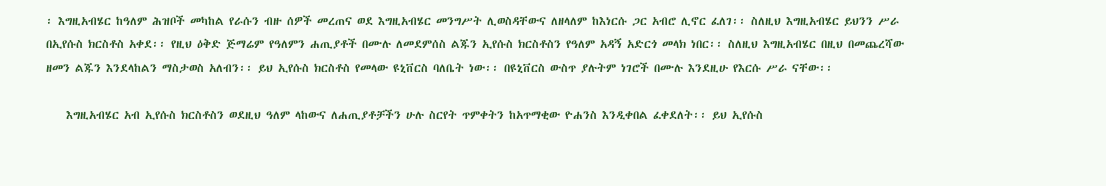፡ እግዚአብሄር ከዓለም ሕዝቦች መካከል የራሱን ብዙ ሰዎች መረጠና ወደ እግዚአብሄር መንግሥት ሊወስዳቸውና ለዘላለም ከእነርሱ ጋር አብሮ ሊኖር ፈለገ፡፡ ስለዚህ እግዚአብሄር ይህንን ሥራ በኢየሱስ ክርስቶስ አቀደ፡፡ የዚህ ዕቅድ ጅማሬም የዓለምን ሐጢያቶች በሙሉ ለመደምሰስ ልጁን ኢየሱስ ክርስቶስን የዓለም አዳኝ አድርጎ መላክ ነበር፡፡ ስለዚህ እግዚአብሄር በዚህ በመጨረሻው ዘመን ልጁን እንደላከልን ማስታወስ አለብን፡፡ ይህ ኢየሱስ ክርስቶስ የመላው ዩኒቨርስ ባለቤት ነው፡፡ በዩኒቨርስ ውስጥ ያሉትም ነገሮች በሙሉ እንደዚሁ የእርሱ ሥራ ናቸው፡፡

    እግዚአብሄር አብ ኢየሱስ ክርስቶስን ወደዚህ ዓለም ላከውና ለሐጢያቶቻችን ሁሉ ስርየት ጥምቀትን ከአጥማቂው ዮሐንስ እንዲቀበል ፈቀደለት፡፡ ይህ ኢየሱስ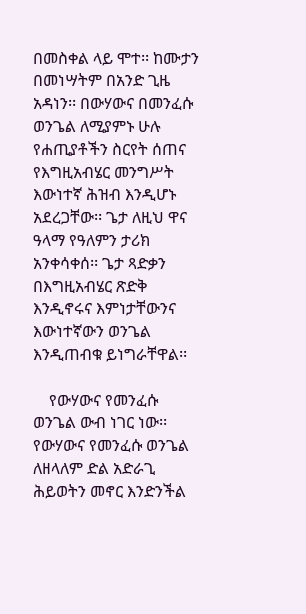በመስቀል ላይ ሞተ፡፡ ከሙታን በመነሣትም በአንድ ጊዜ አዳነን፡፡ በውሃውና በመንፈሱ ወንጌል ለሚያምኑ ሁሉ የሐጢያቶችን ስርየት ሰጠና የእግዚአብሄር መንግሥት እውነተኛ ሕዝብ እንዲሆኑ አደረጋቸው፡፡ ጌታ ለዚህ ዋና ዓላማ የዓለምን ታሪክ አንቀሳቀሰ፡፡ ጌታ ጻድቃን በእግዚአብሄር ጽድቅ እንዲኖሩና እምነታቸውንና እውነተኛውን ወንጌል እንዲጠብቁ ይነግራቸዋል፡፡

    የውሃውና የመንፈሱ ወንጌል ውብ ነገር ነው፡፡ የውሃውና የመንፈሱ ወንጌል ለዘላለም ድል አድራጊ ሕይወትን መኖር እንድንችል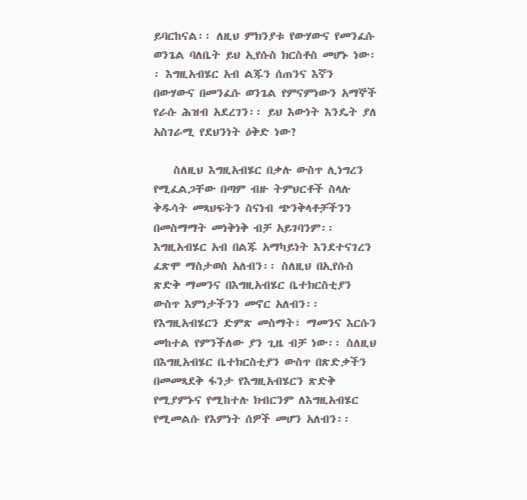ይባርከናል፡፡ ለዚህ ምክንያቱ የውሃውና የመንፈሱ ወንጌል ባለቤት ይህ ኢየሱስ ክርስቶስ መሆኑ ነው፡፡ እግዚአብሄር አብ ልጁን ሰጠንና እኛን በውሃውና በመንፈሱ ወንጌል የምናምነውን አማኞች የራሱ ሕዝብ አደረገን፡፡ ይህ እውነት እንዴት ያለ አስገራሚ የደህንነት ዕቅድ ነው?

    ስለዚህ እግዚአብሄር በቃሉ ውስጥ ሊነግረን የሚፈልጋቸው በጣም ብዙ ትምህርቶች ስላሉ ቅዱሳት መጻህፍትን ስናነብ ጭንቅላቶቻችንን በመስማማት መነቅነቅ ብቻ አይገባንም፡፡ እግዚአብሄር አብ በልጁ አማካይነት እንደተናገረን ፈጽሞ ማስታወስ አለብን፡፡ ስለዚህ በኢየሱስ ጽድቅ ማመንና በእግዚአብሄር ቤተክርስቲያን ውስጥ እምነታችንን መኖር አለብን፡፡ የእግዚአብሄርን ድምጽ መስማት፣ ማመንና እርሱን መከተል የምንችለው ያን ጊዜ ብቻ ነው፡፡ ስለዚህ በእግዚአብሄር ቤተክርስቲያን ውስጥ በጽድቃችን በመመጻደቅ ፋንታ የእግዚአብሄርን ጽድቅ የሚያምኑና የሚከተሉ ክብርንም ለእግዚአብሄር የሚመልሱ የእምነት ሰዎች መሆን አለብን፡፡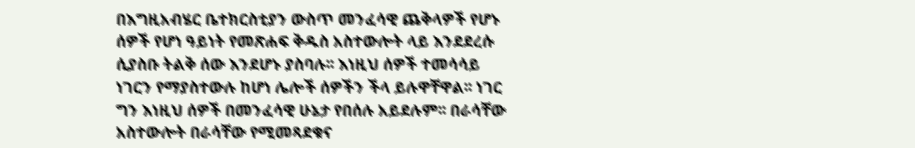በእግዚአብሄር ቤተክርስቲያን ውስጥ መንፈሳዊ ጨቅላዎች የሆኑ ሰዎች የሆነ ዓይነት የመጽሐፍ ቅዱስ አስተውሎት ላይ እንደደረሱ ሲያስቡ ትልቅ ሰው እንደሆኑ ያስባሉ፡፡ እነዚህ ሰዎች ተመሳሳይ ነገርን የማያስተውሉ ከሆነ ሌሎች ሰዎችን ችላ ይሉዋቸዋል፡፡ ነገር ግን እነዚህ ሰዎች በመንፈሳዊ ሁኔታ የበሰሉ አይደሉም፡፡ በራሳቸው አስተውሎት በራሳቸው የሚመጻደቁና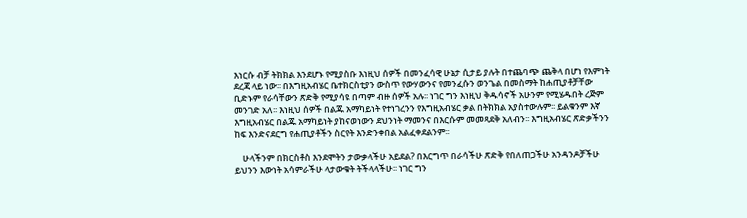እነርሱ ብቻ ትክክል እንደሆኑ የሚያስቡ እነዚህ ሰዎች በመንፈሳዊ ሁኔታ ሲታይ ያሉት በተጨባጭ ጨቅላ በሆነ የእምነት ደረጃ ላይ ነው፡፡ በእግዚአብሄር ቤተክርስቲያን ውስጥ የውሃውንና የመንፈሱን ወንጌል በመስማት ከሐጢያቶቻቸው ቢድኑም የራሳቸውን ጽድቅ የሚያሳዩ በጣም ብዙ ሰዎች አሉ፡፡ ነገር ግን እነዚህ ቅዱሳኖች አሁንም የሚሄዱበት ረጅም መንገድ አለ፡፡ እነዚህ ሰዎች በልጁ አማካይነት የተነገረንን የእግዚአብሄር ቃል በትክክል አያስተውሉም፡፡ ይልቁንም እኛ እግዚአብሄር በልጁ አማካይነት ያከናወነውን ደህንነት ማመንና በእርሱም መመጻደቅ አለብን፡፡ እግዚአብሄር ጽድቃችንን ከፍ እንድናደርግ የሐጢያቶችን ስርየት እንድንቀበል አልፈቀደልንም፡፡

    ሁላችንም በክርስቶስ እንደሞትን ታውቃላችሁ አይደል? በእርግጥ በራሳችሁ ጽድቅ የበለጠጋችሁ አንዳንዶቻችሁ ይህንን እውነት አሳምራችሁ ላታውቁት ትችላላችሁ፡፡ ነገር ግን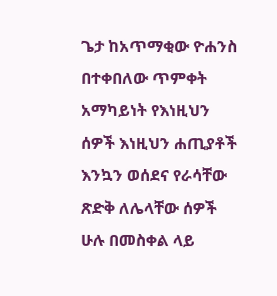ጌታ ከአጥማቂው ዮሐንስ በተቀበለው ጥምቀት አማካይነት የእነዚህን ሰዎች እነዚህን ሐጢያቶች እንኳን ወሰደና የራሳቸው ጽድቅ ለሌላቸው ሰዎች ሁሉ በመስቀል ላይ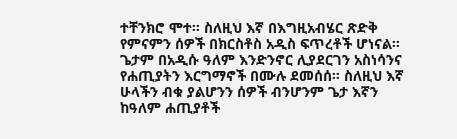ተቸንክሮ ሞተ፡፡ ስለዚህ እኛ በእግዚአብሄር ጽድቅ የምናምን ሰዎች በክርስቶስ አዲስ ፍጥረቶች ሆነናል፡፡ ጌታም በአዲሱ ዓለም እንድንኖር ሊያደርገን አስነሳንና የሐጢያትን እርግማኖች በሙሉ ደመሰሰ፡፡ ስለዚህ እኛ ሁላችን ብቁ ያልሆንን ሰዎች ብንሆንም ጌታ እኛን ከዓለም ሐጢያቶች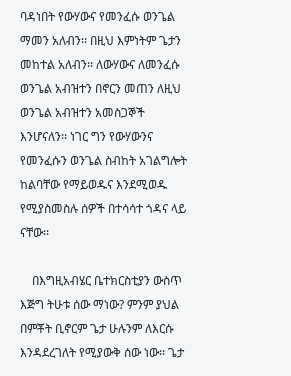ባዳነበት የውሃውና የመንፈሱ ወንጌል ማመን አለብን፡፡ በዚህ እምነትም ጌታን መከተል አለብን፡፡ ለውሃውና ለመንፈሱ ወንጌል አብዝተን በኖርን መጠን ለዚህ ወንጌል አብዝተን አመስጋኞች እንሆናለን፡፡ ነገር ግን የውሃውንና የመንፈሱን ወንጌል ስብከት አገልግሎት ከልባቸው የማይወዱና እንደሚወዱ የሚያስመስሉ ሰዎች በተሳሳተ ጎዳና ላይ ናቸው፡፡

    በእግዚአብሄር ቤተክርስቲያን ውስጥ እጅግ ትሁቱ ሰው ማነው? ምንም ያህል በምቾት ቢኖርም ጌታ ሁሉንም ለእርሱ እንዳደረገለት የሚያውቅ ሰው ነው፡፡ ጌታ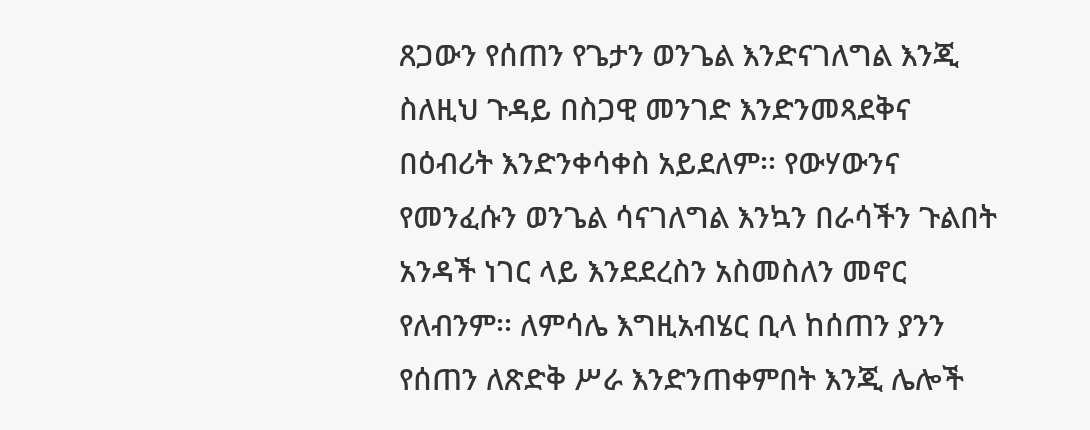ጸጋውን የሰጠን የጌታን ወንጌል እንድናገለግል እንጂ ስለዚህ ጉዳይ በስጋዊ መንገድ እንድንመጻደቅና በዕብሪት እንድንቀሳቀስ አይደለም፡፡ የውሃውንና የመንፈሱን ወንጌል ሳናገለግል እንኳን በራሳችን ጉልበት አንዳች ነገር ላይ እንደደረስን አስመስለን መኖር የለብንም፡፡ ለምሳሌ እግዚአብሄር ቢላ ከሰጠን ያንን የሰጠን ለጽድቅ ሥራ እንድንጠቀምበት እንጂ ሌሎች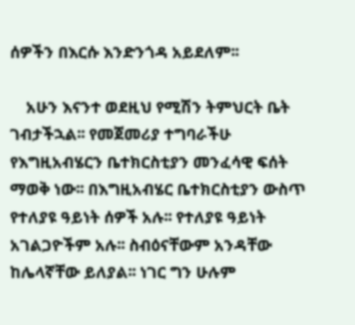ሰዎችን በእርሱ እንድንጎዳ አይደለም፡፡

    አሁን እናንተ ወደዚህ የሚሽን ትምህርት ቤት ገብታችኋል፡፡ የመጀመሪያ ተግባራችሁ የእግዚአብሄርን ቤተክርስቲያን መንፈሳዊ ፍሰት ማወቅ ነው፡፡ በእግዚአብሄር ቤተክርስቲያን ውስጥ የተለያዩ ዓይነት ሰዎች አሉ፡፡ የተለያዩ ዓይነት አገልጋዮችም አሉ፡፡ ስብዕናቸውም አንዳቸው ከሌላኛቸው ይለያል፡፡ ነገር ግን ሁሉም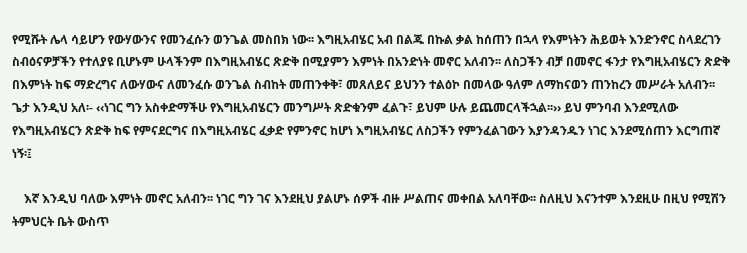የሚሹት ሌላ ሳይሆን የውሃውንና የመንፈሱን ወንጌል መስበክ ነው፡፡ እግዚአብሄር አብ በልጁ በኩል ቃል ከሰጠን በኋላ የእምነትን ሕይወት እንድንኖር ስላደረገን ስብዕናዎቻችን የተለያዩ ቢሆኑም ሁላችንም በእግዚአብሄር ጽድቅ በሚያምን እምነት በአንድነት መኖር አለብን፡፡ ለስጋችን ብቻ በመኖር ፋንታ የእግዚአብሄርን ጽድቅ በእምነት ከፍ ማድረግና ለውሃውና ለመንፈሱ ወንጌል ስብከት መጠንቀቅ፣ መጸለይና ይህንን ተልዕኮ በመላው ዓለም ለማከናወን ጠንከረን መሥራት አለብን፡፡ ጌታ እንዲህ አለ፡- ‹‹ነገር ግን አስቀድማችሁ የእግዚአብሄርን መንግሥት ጽድቁንም ፈልጉ፣ ይህም ሁሉ ይጨመርላችኋል፡፡›› ይህ ምንባብ እንደሚለው የእግዚአብሄርን ጽድቅ ከፍ የምናደርግና በእግዚአብሄር ፈቃድ የምንኖር ከሆነ እግዚአብሄር ለስጋችን የምንፈልገውን እያንዳንዱን ነገር እንደሚሰጠን እርግጠኛ ነኝ፡፤

    እኛ እንዲህ ባለው እምነት መኖር አለብን፡፡ ነገር ግን ገና እንደዚህ ያልሆኑ ሰዎች ብዙ ሥልጠና መቀበል አለባቸው፡፡ ስለዚህ እናንተም እንደዚሁ በዚህ የሚሽን ትምህርት ቤት ውስጥ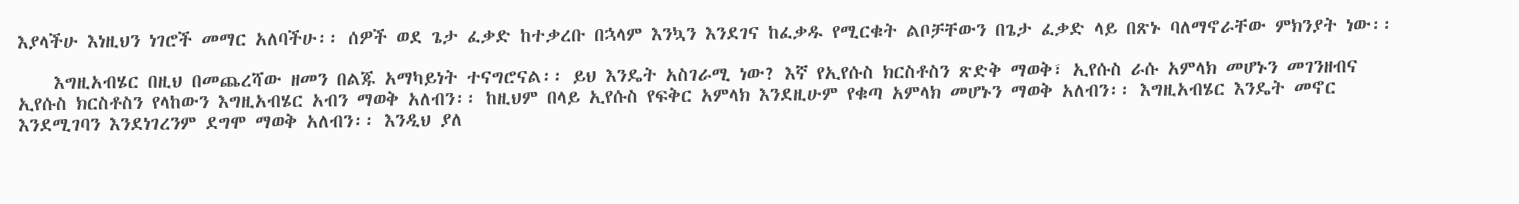እያላችሁ እነዚህን ነገሮች መማር አለባችሁ፡፡ ሰዎች ወደ ጌታ ፈቃድ ከተቃረቡ በኋላም እንኳን እንደገና ከፈቃዱ የሚርቁት ልቦቻቸውን በጌታ ፈቃድ ላይ በጽኑ ባለማኖራቸው ምክንያት ነው፡፡

    እግዚአብሄር በዚህ በመጨረሻው ዘመን በልጁ አማካይነት ተናግሮናል፡፡ ይህ እንዴት አስገራሚ ነው? እኛ የኢየሱስ ክርስቶስን ጽድቅ ማወቅ፣ ኢየሱስ ራሱ አምላክ መሆኑን መገንዘብና ኢየሱስ ክርስቶስን የላከውን እግዚአብሄር አብን ማወቅ አለብን፡፡ ከዚህም በላይ ኢየሱስ የፍቅር አምላክ እንደዚሁም የቁጣ አምላክ መሆኑን ማወቅ አለብን፡፡ እግዚአብሄር እንዴት መኖር እንደሚገባን እንደነገረንም ደግሞ ማወቅ አለብን፡፡ እንዲህ ያለ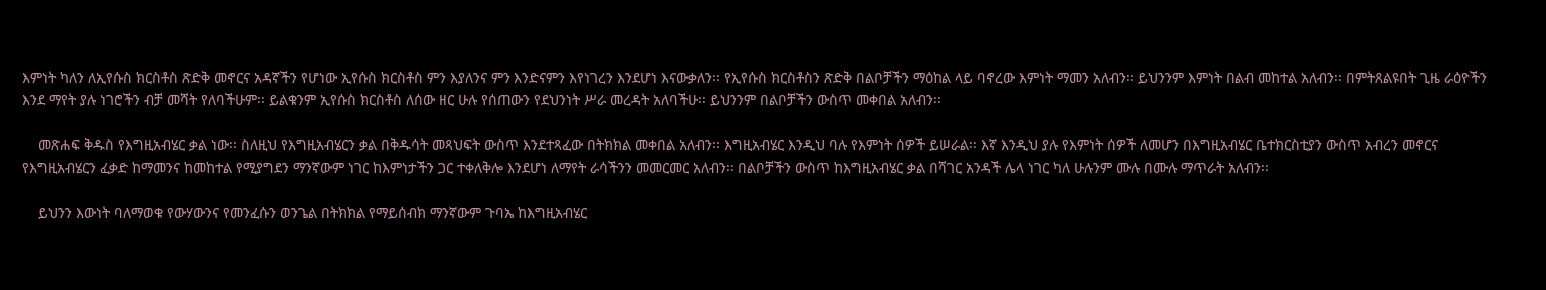እምነት ካለን ለኢየሱስ ክርስቶስ ጽድቅ መኖርና አዳኛችን የሆነው ኢየሱስ ክርስቶስ ምን እያለንና ምን እንድናምን እየነገረን እንደሆነ እናውቃለን፡፡ የኢየሱስ ክርስቶስን ጽድቅ በልቦቻችን ማዕከል ላይ ባኖረው እምነት ማመን አለብን፡፡ ይህንንም እምነት በልብ መከተል አለብን፡፡ በምትጸልዩበት ጊዜ ራዕዮችን እንደ ማየት ያሉ ነገሮችን ብቻ መሻት የለባችሁም፡፡ ይልቁንም ኢየሱስ ክርስቶስ ለሰው ዘር ሁሉ የሰጠውን የደህንነት ሥራ መረዳት አለባችሁ፡፡ ይህንንም በልቦቻችን ውስጥ መቀበል አለብን፡፡

    መጽሐፍ ቅዱስ የእግዚአብሄር ቃል ነው፡፡ ስለዚህ የእግዚአብሄርን ቃል በቅዱሳት መጻህፍት ውስጥ እንደተጻፈው በትክክል መቀበል አለብን፡፡ እግዚአብሄር እንዲህ ባሉ የእምነት ሰዎች ይሠራል፡፡ እኛ እንዲህ ያሉ የእምነት ሰዎች ለመሆን በእግዚአብሄር ቤተክርስቲያን ውስጥ አብረን መኖርና የእግዚአብሄርን ፈቃድ ከማመንና ከመከተል የሚያግደን ማንኛውም ነገር ከእምነታችን ጋር ተቀለቅሎ እንደሆነ ለማየት ራሳችንን መመርመር አለብን፡፡ በልቦቻችን ውስጥ ከእግዚአብሄር ቃል በሻገር አንዳች ሌላ ነገር ካለ ሁሉንም ሙሉ በሙሉ ማጥራት አለብን፡፡

    ይህንን እውነት ባለማወቁ የውሃውንና የመንፈሱን ወንጌል በትክክል የማይሰብክ ማንኛውም ጉባኤ ከእግዚአብሄር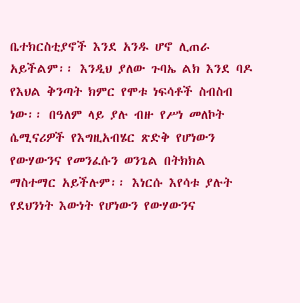ቤተክርስቲያኖች እንደ አንዱ ሆኖ ሊጠራ አይችልም፡፡ እንዲህ ያለው ጉባኤ ልክ እንደ ባዶ የእህል ቅንጣት ክምር የሞቱ ነፍሳቶች ስብስብ ነው፡፡ በዓለም ላይ ያሉ ብዙ የሥነ መለኮት ሴሚናሪዎች የእግዚአብሄር ጽድቅ የሆነውን የውሃውንና የመንፈሱን ወንጌል በትክክል ማስተማር አይችሉም፡፡ እነርሱ እየሳቱ ያሉት የደህንነት እውነት የሆነውን የውሃውንና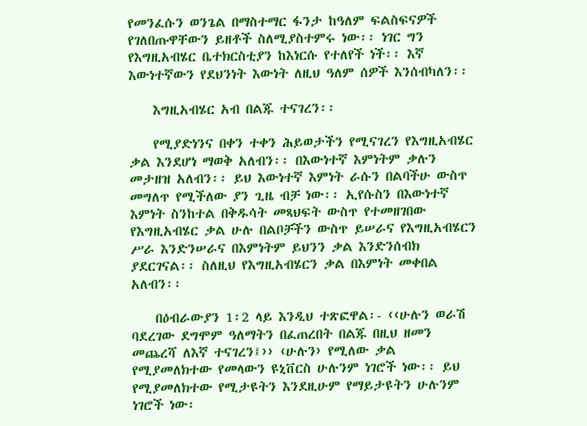የመንፈሱን ወንጌል በማስተማር ፋንታ ከዓለም ፍልስፍናዎች የገለበጡዋቸውን ይዘቶች ስለሚያስተምሩ ነው፡፡ ነገር ግን የእግዚአብሄር ቤተክርስቲያን ከእነርሱ የተለየች ነች፡፡ እኛ እውነተኛውን የደህንነት እውነት ለዚህ ዓለም ሰዎች እንሰብካለን፡፡

    እግዚአብሄር አብ በልጁ ተናገረን፡፡

    የሚያድነንና በቀን ተቀን ሕይወታችን የሚናገረን የእግዚአብሄር ቃል እንደሆነ ማወቅ አለብን፡፡ በእውነተኛ እምነትም ቃሉን መታዘዝ አለብን፡፡ ይህ እውነተኛ እምነት ራሱን በልባችሁ ውስጥ መግለጥ የሚችለው ያን ጊዜ ብቻ ነው፡፡ ኢየሱስን በእውነተኛ እምነት ስንከተል በቅዱሳት መጻህፍት ውስጥ የተመዘገበው የእግዚአብሄር ቃል ሁሉ በልቦቻችን ውስጥ ይሠራና የእግዚአብሄርን ሥራ እንድንሠራና በእምነትም ይህንን ቃል እንድንሰብክ ያደርገናል፡፡ ስለዚህ የእግዚአብሄርን ቃል በእምነት መቀበል አለብን፡፡

    በዕብራውያን 1፡2 ላይ እንዲህ ተጽፎዋል፡- ‹‹ሁሉን ወራሽ ባደረገው ደግሞም ዓለማትን በፈጠረበት በልጁ በዚህ ዘመን መጨረሻ ለእኛ ተናገረን፤›› ‹ሁሉን› የሚለው ቃል የሚያመለክተው የመላውን ዩኒቨርስ ሁሉንም ነገሮች ነው፡፡ ይህ የሚያመለክተው የሚታዩትን እንደዚሁም የማይታዩትን ሁሉንም ነገሮች ነው፡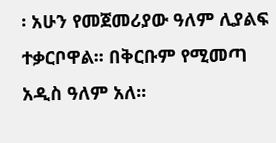፡ አሁን የመጀመሪያው ዓለም ሊያልፍ ተቃርቦዋል፡፡ በቅርቡም የሚመጣ አዲስ ዓለም አለ፡፡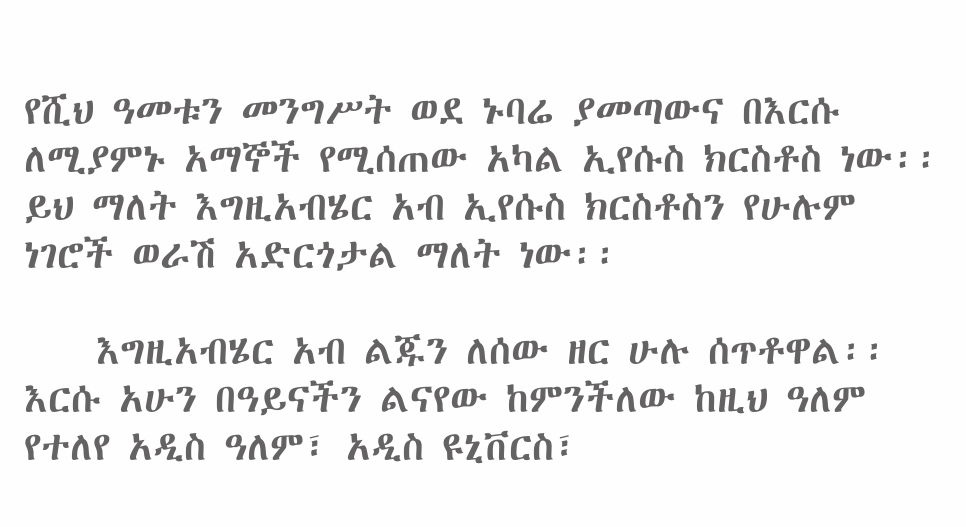የሺህ ዓመቱን መንግሥት ወደ ኑባሬ ያመጣውና በእርሱ ለሚያምኑ አማኞች የሚሰጠው አካል ኢየሱስ ክርስቶስ ነው፡፡ ይህ ማለት እግዚአብሄር አብ ኢየሱስ ክርስቶስን የሁሉም ነገሮች ወራሽ አድርጎታል ማለት ነው፡፡

    እግዚአብሄር አብ ልጁን ለሰው ዘር ሁሉ ሰጥቶዋል፡፡ እርሱ አሁን በዓይናችን ልናየው ከምንችለው ከዚህ ዓለም የተለየ አዲስ ዓለም፣ አዲስ ዩኒቨርስ፣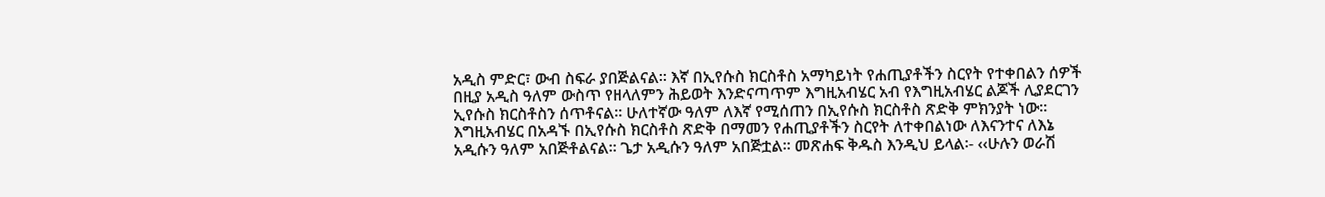አዲስ ምድር፣ ውብ ስፍራ ያበጅልናል፡፡ እኛ በኢየሱስ ክርስቶስ አማካይነት የሐጢያቶችን ስርየት የተቀበልን ሰዎች በዚያ አዲስ ዓለም ውስጥ የዘላለምን ሕይወት እንድናጣጥም እግዚአብሄር አብ የእግዚአብሄር ልጆች ሊያደርገን ኢየሱስ ክርስቶስን ሰጥቶናል፡፡ ሁለተኛው ዓለም ለእኛ የሚሰጠን በኢየሱስ ክርስቶስ ጽድቅ ምክንያት ነው፡፡ እግዚአብሄር በአዳኙ በኢየሱስ ክርስቶስ ጽድቅ በማመን የሐጢያቶችን ስርየት ለተቀበልነው ለእናንተና ለእኔ አዲሱን ዓለም አበጅቶልናል፡፡ ጌታ አዲሱን ዓለም አበጅቷል፡፡ መጽሐፍ ቅዱስ እንዲህ ይላል፡- ‹‹ሁሉን ወራሽ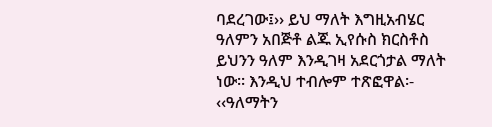ባደረገው፤›› ይህ ማለት እግዚአብሄር ዓለምን አበጅቶ ልጁ ኢየሱስ ክርስቶስ ይህንን ዓለም እንዲገዛ አደርጎታል ማለት ነው፡፡ እንዲህ ተብሎም ተጽፎዋል፡- ‹‹ዓለማትን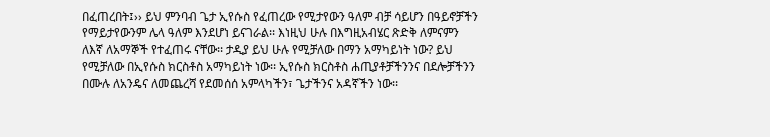በፈጠረበት፤›› ይህ ምንባብ ጌታ ኢየሱስ የፈጠረው የሚታየውን ዓለም ብቻ ሳይሆን በዓይኖቻችን የማይታየውንም ሌላ ዓለም እንደሆነ ይናገራል፡፡ እነዚህ ሁሉ በእግዚአብሄር ጽድቅ ለምናምን ለእኛ ለአማኞች የተፈጠሩ ናቸው፡፡ ታዲያ ይህ ሁሉ የሚቻለው በማን አማካይነት ነው? ይህ የሚቻለው በኢየሱስ ክርስቶስ አማካይነት ነው፡፡ ኢየሱስ ክርስቶስ ሐጢያቶቻችንንና በደሎቻችንን በሙሉ ለአንዴና ለመጨረሻ የደመሰሰ አምላካችን፣ ጌታችንና አዳኛችን ነው፡፡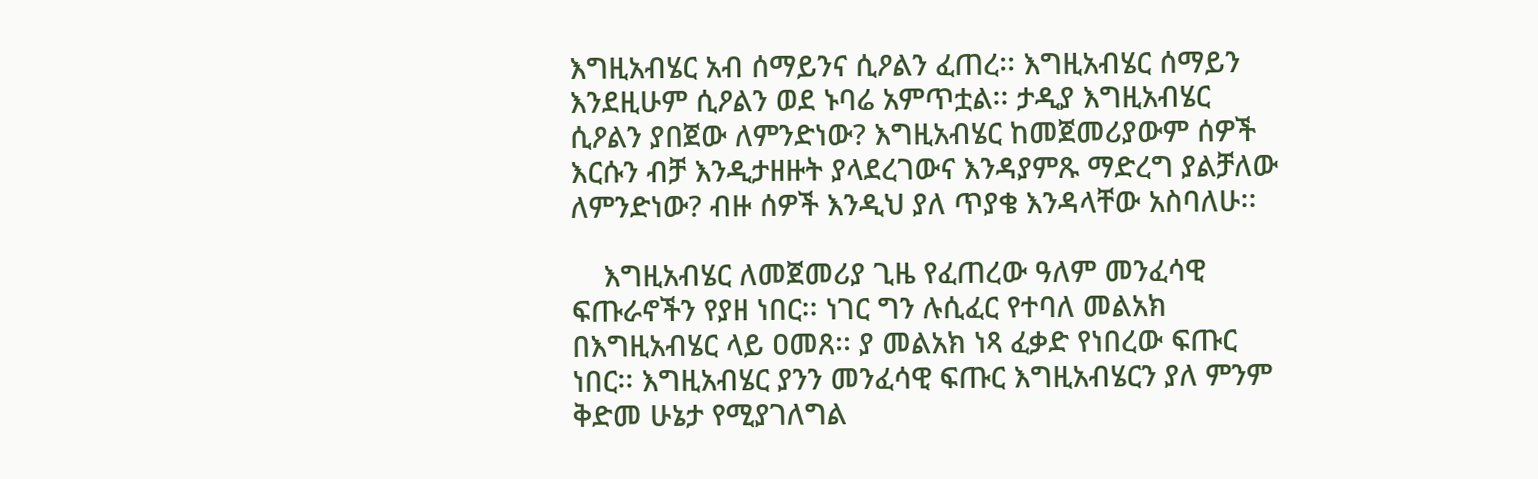እግዚአብሄር አብ ሰማይንና ሲዖልን ፈጠረ፡፡ እግዚአብሄር ሰማይን እንደዚሁም ሲዖልን ወደ ኑባሬ አምጥቷል፡፡ ታዲያ እግዚአብሄር ሲዖልን ያበጀው ለምንድነው? እግዚአብሄር ከመጀመሪያውም ሰዎች እርሱን ብቻ እንዲታዘዙት ያላደረገውና እንዳያምጹ ማድረግ ያልቻለው ለምንድነው? ብዙ ሰዎች እንዲህ ያለ ጥያቄ እንዳላቸው አስባለሁ፡፡

    እግዚአብሄር ለመጀመሪያ ጊዜ የፈጠረው ዓለም መንፈሳዊ ፍጡራኖችን የያዘ ነበር፡፡ ነገር ግን ሉሲፈር የተባለ መልአክ በእግዚአብሄር ላይ ዐመጸ፡፡ ያ መልአክ ነጻ ፈቃድ የነበረው ፍጡር ነበር፡፡ እግዚአብሄር ያንን መንፈሳዊ ፍጡር እግዚአብሄርን ያለ ምንም ቅድመ ሁኔታ የሚያገለግል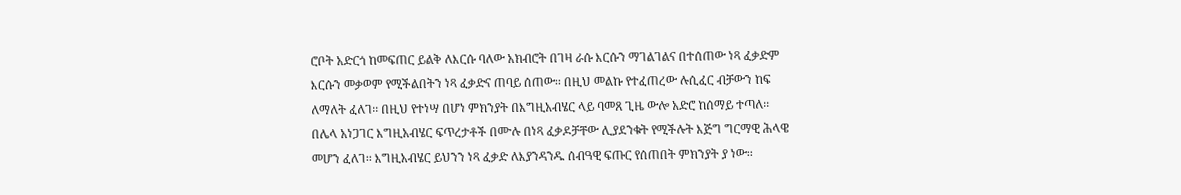ሮቦት አድርጎ ከመፍጠር ይልቅ ለእርሱ ባለው አክብሮት በገዛ ራሱ እርሱን ማገልገልና በተሰጠው ነጻ ፈቃድም እርሱን መቃወም የሚችልበትን ነጻ ፈቃድና ጠባይ ሰጠው፡፡ በዚህ መልኩ የተፈጠረው ሉሲፈር ብቻውን ከፍ ለማለት ፈለገ፡፡ በዚህ የተነሣ በሆነ ምክንያት በእግዚአብሄር ላይ ባመጸ ጊዜ ውሎ አድሮ ከሰማይ ተጣለ፡፡ በሌላ አነጋገር እግዚአብሄር ፍጥረታቶች በሙሉ በነጻ ፈቃዶቻቸው ሊያደንቁት የሚችሉት እጅግ ግርማዊ ሕላዌ መሆን ፈለገ፡፡ እግዚአብሄር ይህንን ነጻ ፈቃድ ለእያንዳንዱ ሰብዓዊ ፍጡር የሰጠበት ምክንያት ያ ነው፡፡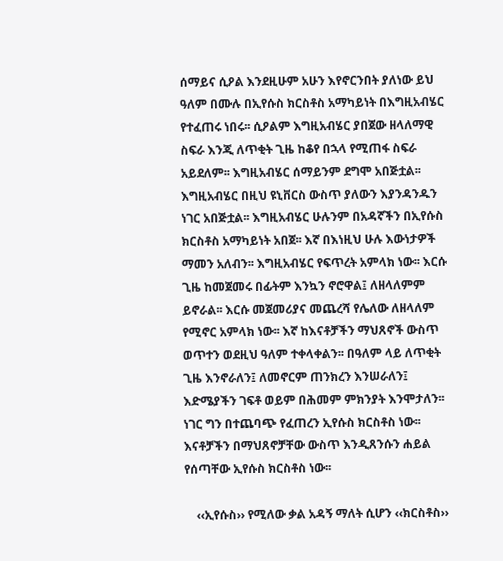ሰማይና ሲዖል እንደዚሁም አሁን እየኖርንበት ያለነው ይህ ዓለም በሙሉ በኢየሱስ ክርስቶስ አማካይነት በእግዚአብሄር የተፈጠሩ ነበሩ፡፡ ሲዖልም እግዚአብሄር ያበጀው ዘላለማዊ ስፍራ እንጂ ለጥቂት ጊዜ ከቆየ በኋላ የሚጠፋ ስፍራ አይደለም፡፡ እግዚአብሄር ሰማይንም ደግሞ አበጅቷል፡፡ እግዚአብሄር በዚህ ዩኒቨርስ ውስጥ ያለውን እያንዳንዱን ነገር አበጅቷል፡፡ እግዚአብሄር ሁሉንም በአዳኛችን በኢየሱስ ክርስቶስ አማካይነት አበጀ፡፡ እኛ በእነዚህ ሁሉ እውነታዎች ማመን አለብን፡፡ እግዚአብሄር የፍጥረት አምላክ ነው፡፡ እርሱ ጊዜ ከመጀመሩ በፊትም እንኳን ኖሮዋል፤ ለዘላለምም ይኖራል፡፡ እርሱ መጀመሪያና መጨረሻ የሌለው ለዘላለም የሚኖር አምላክ ነው፡፡ እኛ ከእናቶቻችን ማህጸኖች ውስጥ ወጥተን ወደዚህ ዓለም ተቀላቀልን፡፡ በዓለም ላይ ለጥቂት ጊዜ እንኖራለን፤ ለመኖርም ጠንክረን እንሠራለን፤ እድሜያችን ገፍቶ ወይም በሕመም ምክንያት እንሞታለን፡፡ ነገር ግን በተጨባጭ የፈጠረን ኢየሱስ ክርስቶስ ነው፡፡ እናቶቻችን በማህጸኖቻቸው ውስጥ እንዲጸንሱን ሐይል የሰጣቸው ኢየሱስ ክርስቶስ ነው፡፡

    ‹‹ኢየሱስ›› የሚለው ቃል አዳኝ ማለት ሲሆን ‹‹ክርስቶስ››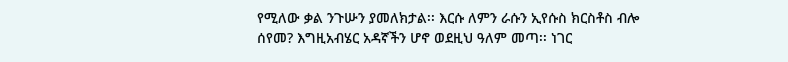የሚለው ቃል ንጉሡን ያመለክታል፡፡ እርሱ ለምን ራሱን ኢየሱስ ክርስቶስ ብሎ ሰየመ? እግዚአብሄር አዳኛችን ሆኖ ወደዚህ ዓለም መጣ፡፡ ነገር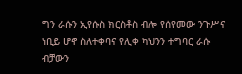ግን ራሱን ኢየሱስ ክርስቶስ ብሎ የሰየመው ንጉሥና ነቢይ ሆኖ ስለተቀባና የሊቀ ካህንን ተግባር ራሱ ብቻውን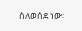ስለወሰደ ነው፡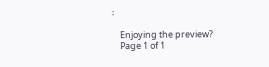፡

    Enjoying the preview?
    Page 1 of 1